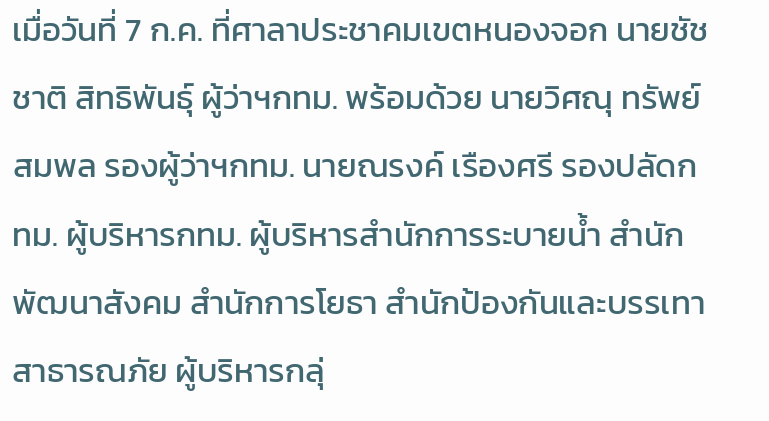เมื่อวันที่ 7 ก.ค. ที่ศาลาประชาคมเขตหนองจอก นายชัชชาติ สิทธิพันธ์ุ ผู้ว่าฯกทม. พร้อมด้วย นายวิศณุ ทรัพย์สมพล รองผู้ว่าฯกทม. นายณรงค์ เรืองศรี รองปลัดกทม. ผู้บริหารกทม. ผู้บริหารสำนักการระบายน้ำ สำนักพัฒนาสังคม สำนักการโยธา สำนักป้องกันและบรรเทาสาธารณภัย ผู้บริหารกลุ่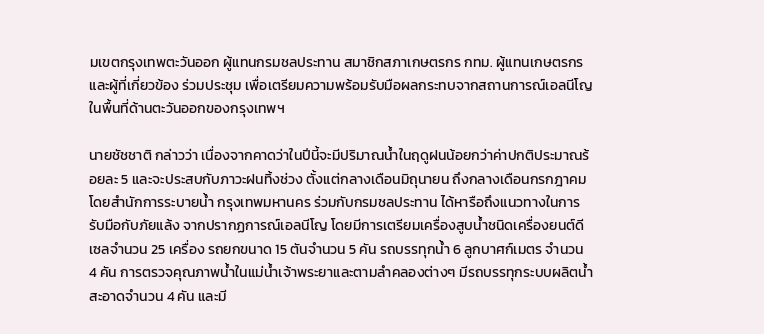มเขตกรุงเทพตะวันออก ผู้แทนกรมชลประทาน สมาชิกสภาเกษตรกร กทม. ผู้แทนเกษตรกร และผู้ที่เกี่ยวข้อง ร่วมประชุม เพื่อเตรียมความพร้อมรับมือผลกระทบจากสถานการณ์เอลนีโญ ในพื้นที่ด้านตะวันออกของกรุงเทพฯ

นายชัชชาติ กล่าวว่า เนื่องจากคาดว่าในปีนี้จะมีปริมาณน้ำในฤดูฝนน้อยกว่าค่าปกติประมาณร้อยละ 5 และจะประสบกับภาวะฝนทิ้งช่วง ตั้งแต่กลางเดือนมิถุนายน ถึงกลางเดือนกรกฎาคม โดยสำนักการระบายน้ำ กรุงเทพมหานคร ร่วมกับกรมชลประทาน ได้หารือถึงแนวทางในการรับมือกับภัยแล้ง จากปรากฏการณ์เอลนีโญ โดยมีการเตรียมเครื่องสูบน้ำชนิดเครื่องยนต์ดีเซลจำนวน 25 เครื่อง รถยกขนาด 15 ตันจำนวน 5 คัน รถบรรทุกน้ำ 6 ลูกบาศก์เมตร จำนวน 4 คัน การตรวจคุณภาพน้ำในแม่น้ำเจ้าพระยาและตามลำคลองต่างๆ มีรถบรรทุกระบบผลิตน้ำสะอาดจำนวน 4 คัน และมี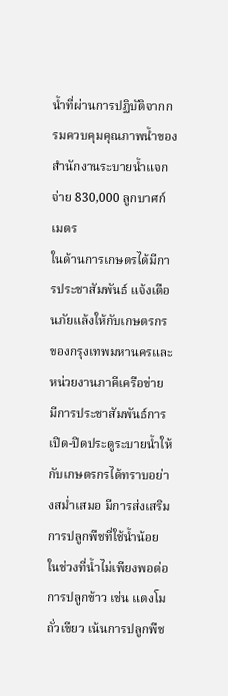น้ำที่ผ่านการปฏิบัติจากกรมควบคุมคุณภาพน้ำของสำนักงานระบายน้ำแจกจ่าย 830,000 ลูกบาศก์เมตร
ในด้านการเกษตรได้มีการประชาสัมพันธ์ แจ้งเตือนภัยแล้งให้กับเกษตรกร ของกรุงเทพมหานครและหน่วยงานภาคีเครือข่าย มีการประชาสัมพันธ์การเปิด-ปิดประตูระบายน้ำให้กับเกษตรกรได้ทราบอย่างสม่ำเสมอ มีการส่งเสริมการปลูกพืชที่ใช้น้ำน้อย ในช่วงที่น้ำไม่เพียงพอต่อการปลูกข้าว เช่น แตงโม ถั่วเขียว เน้นการปลูกพืช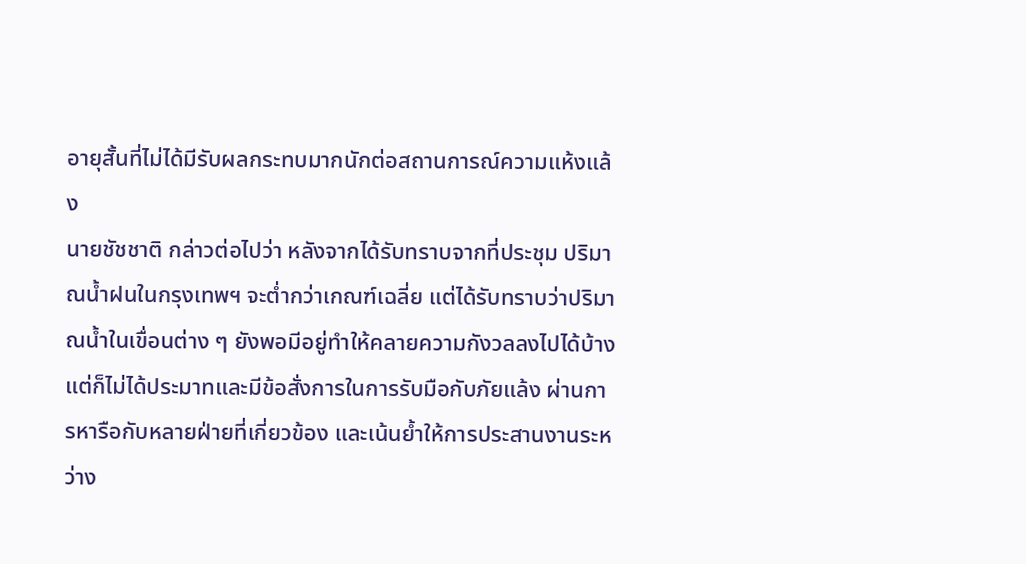อายุสั้นที่ไม่ได้มีรับผลกระทบมากนักต่อสถานการณ์ความแห้งแล้ง
นายชัชชาติ กล่าวต่อไปว่า หลังจากได้รับทราบจากที่ประชุม ปริมาณน้ำฝนในกรุงเทพฯ จะต่ำกว่าเกณฑ์เฉลี่ย แต่ได้รับทราบว่าปริมาณน้ำในเขื่อนต่าง ๆ ยังพอมีอยู่ทำให้คลายความกังวลลงไปได้บ้าง แต่ก็ไม่ได้ประมาทและมีข้อสั่งการในการรับมือกับภัยแล้ง ผ่านการหารือกับหลายฝ่ายที่เกี่ยวข้อง และเน้นย้ำให้การประสานงานระหว่าง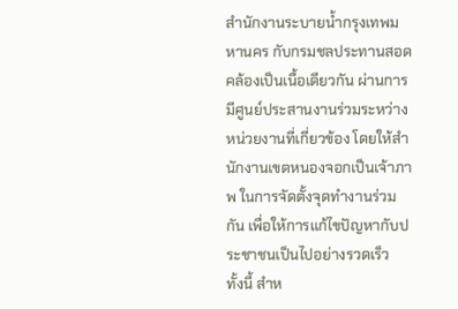สำนักงานระบายน้ำกรุงเทพมหานคร กับกรมชลประทานสอดคล้องเป็นเนื้อเดียวกัน ผ่านการมีศูนย์ประสานงานร่วมระหว่างหน่วยงานที่เกี่ยวข้อง โดยให้สำนักงานเขตหนองจอกเป็นเจ้าภาพ ในการจัดตั้งจุดทำงานร่วมกัน เพื่อให้การแก้ไขปัญหากับประชาชนเป็นไปอย่างรวดเร็ว
ทั้งนี้ สำห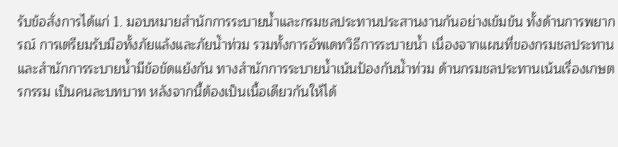รับข้อสั่งการได้แก่ 1. มอบหมายสำนักการระบายน้ำและกรมชลประทานประสานงานกันอย่างเข้มข้น ทั้งด้านการพยากรณ์ การเตรียมรับมือทั้งภัยแล้งและภัยน้ำท่วม รวมทั้งการอัพเดทวิธีการระบายน้ำ เนื่องจากแผนที่ของกรมชลประทานและสำนักการระบายน้ำมีข้อขัดแย้งกัน ทางสำนักการระบายน้ำเน้นป้องกันน้ำท่วม ด้านกรมชลประทานเน้นเรื่องเกษตรกรรม เป็นคนละบทบาท หลังจากนี้ต้องเป็นเนื้อเดียวกันให้ได้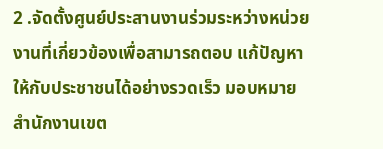2 .จัดตั้งศูนย์ประสานงานร่วมระหว่างหน่วยงานที่เกี่ยวข้องเพื่อสามารถตอบ แก้ปัญหาให้กับประชาชนได้อย่างรวดเร็ว มอบหมายสำนักงานเขต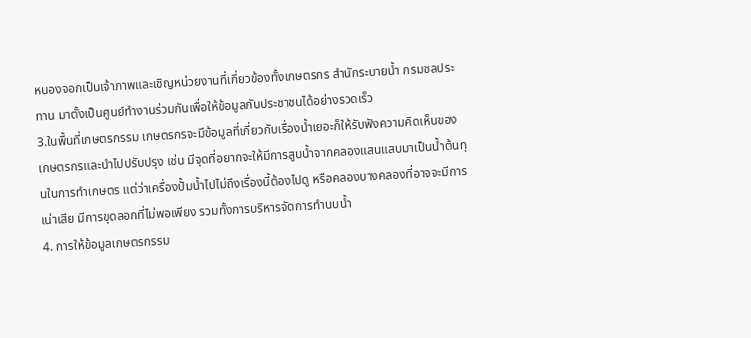หนองจอกเป็นเจ้าภาพและเชิญหน่วยงานที่เกี่ยวข้องทั้งเกษตรกร สำนักระบายน้ำ กรมชลประทาน มาตั้งเป็นศูนย์ทำงานร่วมกันเพื่อให้ข้อมูลกับประชาชนได้อย่างรวดเร็ว
3.ในพื้นที่เกษตรกรรม เกษตรกรจะมีข้อมูลที่เกี่ยวกับเรื่องน้ำเยอะก็ให้รับฟังความคิดเห็นของเกษตรกรและนำไปปรับปรุง เช่น มีจุดที่อยากจะให้มีการสูบน้ำจากคลองแสนแสบมาเป็นน้ำต้นทุนในการทำเกษตร แต่ว่าเครื่องปั้มน้ำไปไม่ถึงเรื่องนี้ต้องไปดู หรือคลองบางคลองที่อาจจะมีการเน่าเสีย มีการขุดลอกที่ไม่พอเพียง รวมทั้งการบริหารจัดการทำนบน้ำ
4. การให้ข้อมูลเกษตรกรรม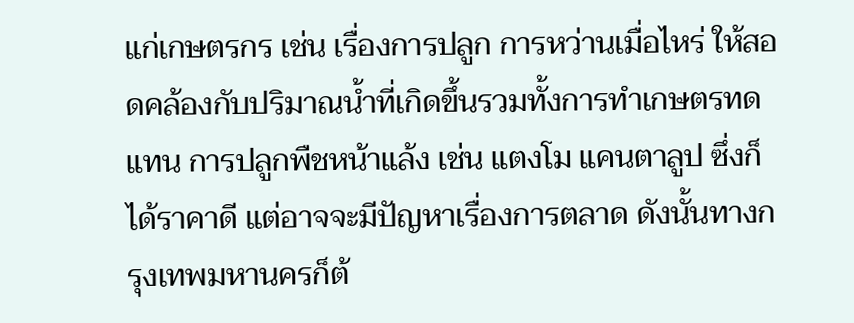แก่เกษตรกร เช่น เรื่องการปลูก การหว่านเมื่อไหร่ ให้สอดคล้องกับปริมาณน้ำที่เกิดขึ้นรวมทั้งการทำเกษตรทดแทน การปลูกพืชหน้าแล้ง เช่น แตงโม แคนตาลูป ซึ่งก็ได้ราคาดี แต่อาจจะมีปัญหาเรื่องการตลาด ดังนั้นทางกรุงเทพมหานครก็ต้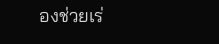องช่วยเร่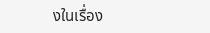งในเรื่อง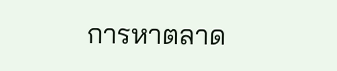การหาตลาด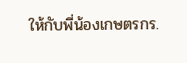ให้กับพี่น้องเกษตรกร.